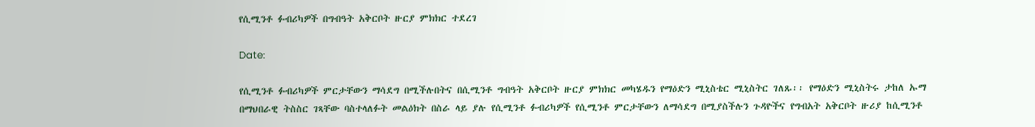የሲሚንቶ ፉብሪካዎች በግብዓት አቅርቦት ዙርያ ምክክር ተደረገ

Date:

የሲሚንቶ ፉብሪካዎች ምርታቸውን ማሳደግ በሚችሉበትና በሲሚንቶ ግብዓት አቅርቦት ዙርያ ምክክር መካሄዱን የማዕድን ሚኒስቴር ሚኒስትር ገለጹ፡፡ የማዕድን ሚኒስትሩ ታከለ ኡማ በማህበራዊ ትስስር ገጻቸው ባስተላለፉት መልዕክት በስራ ላይ ያሉ የሲሚንቶ ፉብሪካዎች የሲሚንቶ ምርታቸውን ለማሳደግ በሚያስችሉን ጉዳዮችና የግብአት አቅርቦት ዙሪያ ከሲሚንቶ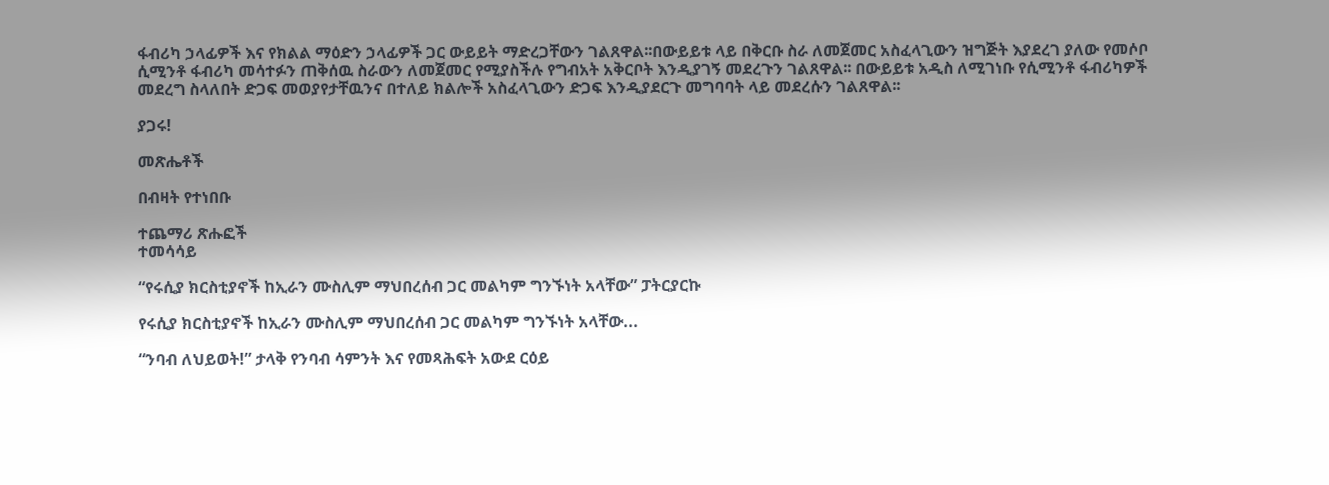ፋብሪካ ኃላፊዎች እና የክልል ማዕድን ኃላፊዎች ጋር ውይይት ማድረጋቸውን ገልጸዋል፡፡በውይይቱ ላይ በቅርቡ ስራ ለመጀመር አስፈላጊውን ዝግጅት እያደረገ ያለው የመሶቦ ሲሚንቶ ፋብሪካ መሳተፉን ጠቅሰዉ ስራውን ለመጀመር የሚያስችሉ የግብአት አቅርቦት እንዲያገኝ መደረጉን ገልጸዋል፡፡ በውይይቱ አዲስ ለሚገነቡ የሲሚንቶ ፋብሪካዎች መደረግ ስላለበት ድጋፍ መወያየታቸዉንና በተለይ ክልሎች አስፈላጊውን ድጋፍ እንዲያደርጉ መግባባት ላይ መደረሱን ገልጸዋል፡፡

ያጋሩ!

መጽሔቶች

በብዛት የተነበቡ

ተጨማሪ ጽሑፎች
ተመሳሳይ

“የሩሲያ ክርስቲያኖች ከኢራን ሙስሊም ማህበረሰብ ጋር መልካም ግንኙነት አላቸው” ፓትርያርኩ

የሩሲያ ክርስቲያኖች ከኢራን ሙስሊም ማህበረሰብ ጋር መልካም ግንኙነት አላቸው...

“ንባብ ለህይወት!” ታላቅ የንባብ ሳምንት እና የመጻሕፍት አውደ ርዕይ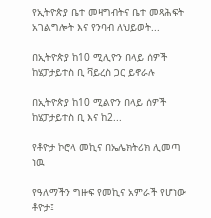የኢትዮጵያ ቤተ መዛግብትና ቤተ መጻሕፍት አገልግሎት እና የንባብ ለህይወት...

በኢትዮጵያ ከ10 ሚሊዮን በላይ ሰዎች ከሄፓታይተስ ቢ ቫይረስ ጋር ይኖራሉ

በኢትዮጵያ ከ10 ሚልዮን በላይ ሰዎች ከሄፓታይተስ ቢ እና ከ2...

የቶዮታ ኮሮላ መኪና በኤሌክትሪክ ሊመጣ ነዉ

የዓለማችን ግዙፍ የመኪና አምራች የሆነው ቶዮታ፤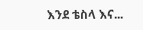እንደ ቴስላ እና...